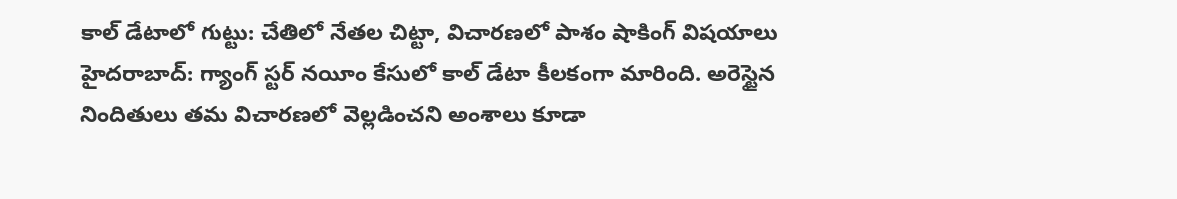కాల్ డేటాలో గుట్టు: చేతిలో నేతల చిట్టా, విచారణలో పాశం షాకింగ్ విషయాలు
హైదరాబాద్: గ్యాంగ్ స్టర్ నయీం కేసులో కాల్ డేటా కీలకంగా మారింది. అరెస్టైన నిందితులు తమ విచారణలో వెల్లడించని అంశాలు కూడా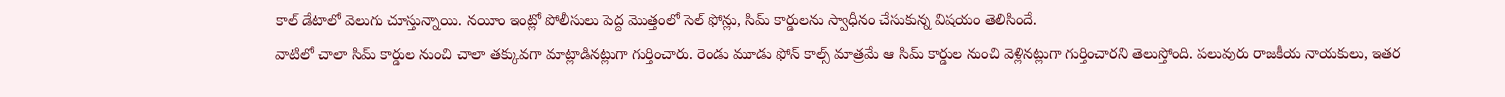కాల్ డేటాలో వెలుగు చూస్తున్నాయి. నయీం ఇంట్లో పోలీసులు పెద్ద మొత్తంలో సెల్ ఫోన్లు, సిమ్ కార్డులను స్వాధీనం చేసుకున్న విషయం తెలిసిందే.
వాటిలో చాలా సిమ్ కార్డుల నుంచి చాలా తక్కువగా మాట్లాడినట్లుగా గుర్తించారు. రెండు మూడు ఫోన్ కాల్స్ మాత్రమే ఆ సిమ్ కార్డుల నుంచి వెళ్లినట్లుగా గుర్తించారని తెలుస్తోంది. పలువురు రాజకీయ నాయకులు, ఇతర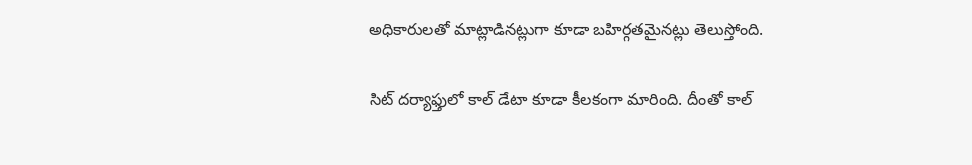అధికారులతో మాట్లాడినట్లుగా కూడా బహిర్గతమైనట్లు తెలుస్తోంది.

సిట్ దర్యాఫ్తులో కాల్ డేటా కూడా కీలకంగా మారింది. దీంతో కాల్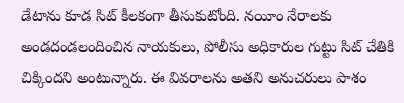డేటాను కూడ సిట్ కీలకంగా తీసుకుటోంది. నయీం నేరాలకు అండదండలందించిన నాయకులు, పోలీసు అధికారుల గుట్టు సిట్ చేతికి చిక్కిందని అంటున్నారు. ఈ వివరాలను అతని అనుచరులు పాశం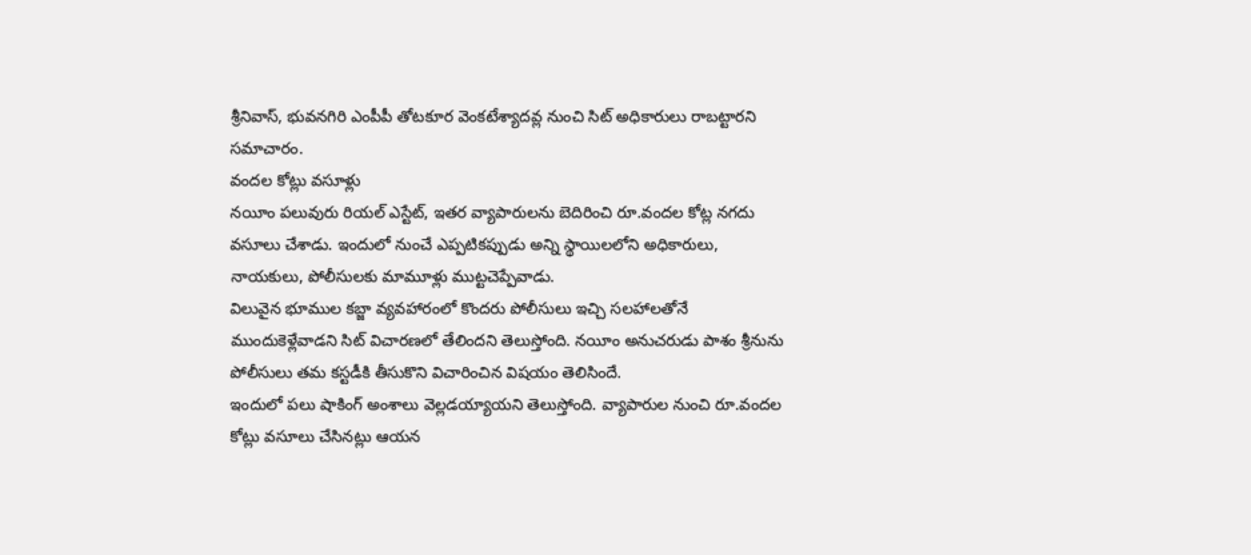శ్రీనివాస్, భువనగిరి ఎంపీపీ తోటకూర వెంకటేశ్యాదవ్ల నుంచి సిట్ అధికారులు రాబట్టారని సమాచారం.
వందల కోట్లు వసూళ్లు
నయీం పలువురు రియల్ ఎస్టేట్, ఇతర వ్యాపారులను బెదిరించి రూ.వందల కోట్ల నగదు వసూలు చేశాడు. ఇందులో నుంచే ఎప్పటికప్పుడు అన్ని స్థాయిలలోని అధికారులు, నాయకులు, పోలీసులకు మామూళ్లు ముట్టచెప్పేవాడు.
విలువైన భూముల కబ్జా వ్యవహారంలో కొందరు పోలీసులు ఇచ్చి సలహాలతోనే ముందుకెళ్లేవాడని సిట్ విచారణలో తేలిందని తెలుస్తోంది. నయీం అనుచరుడు పాశం శ్రీనును పోలీసులు తమ కస్టడీకి తీసుకొని విచారించిన విషయం తెలిసిందే.
ఇందులో పలు షాకింగ్ అంశాలు వెల్లడయ్యాయని తెలుస్తోంది. వ్యాపారుల నుంచి రూ.వందల కోట్లు వసూలు చేసినట్లు ఆయన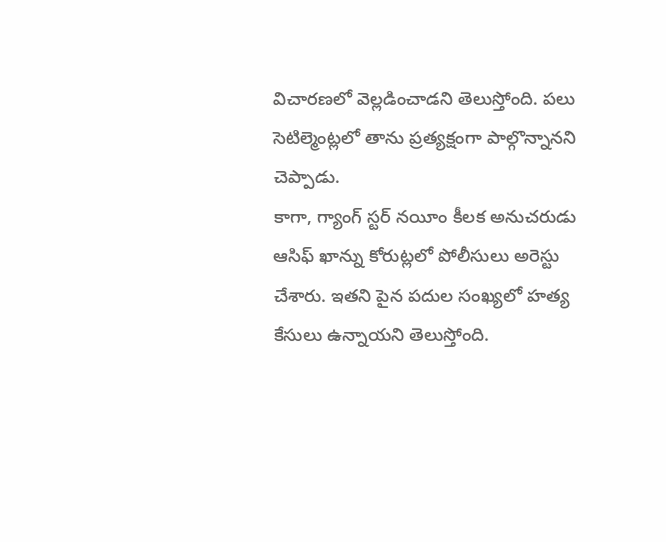విచారణలో వెల్లడించాడని తెలుస్తోంది. పలు సెటిల్మెంట్లలో తాను ప్రత్యక్షంగా పాల్గొన్నానని చెప్పాడు.
కాగా, గ్యాంగ్ స్టర్ నయీం కీలక అనుచరుడు ఆసిఫ్ ఖాన్ను కోరుట్లలో పోలీసులు అరెస్టు చేశారు. ఇతని పైన పదుల సంఖ్యలో హత్య కేసులు ఉన్నాయని తెలుస్తోంది.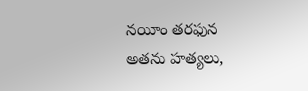నయీం తరఫున అతను హత్యలు,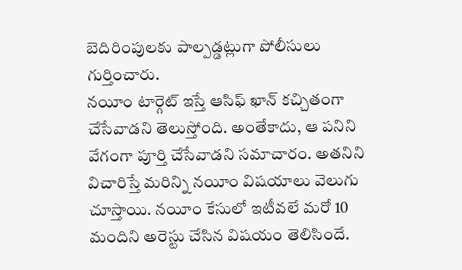బెదిరింపులకు పాల్పడ్డట్లుగా పోలీసులు గుర్తించారు.
నయీం టార్గెట్ ఇస్తే ఆసిఫ్ ఖాన్ కచ్చితంగా చేసేవాడని తెలుస్తోంది. అంతేకాదు, ఆ పనిని వేగంగా పూర్తి చేసేవాడని సమాచారం. అతనిని విచారిస్తే మరిన్ని నయీం విషయాలు వెలుగు చూస్తాయి. నయీం కేసులో ఇటీవలే మరో 10 మందిని అరెస్టు చేసిన విషయం తెలిసిందే.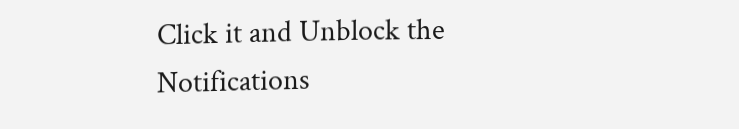Click it and Unblock the Notifications